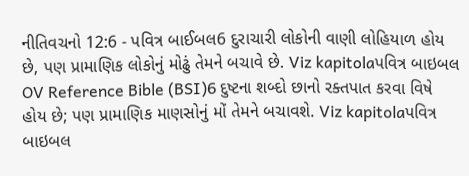નીતિવચનો 12:6 - પવિત્ર બાઈબલ6 દુરાચારી લોકોની વાણી લોહિયાળ હોય છે, પણ પ્રામાણિક લોકોનું મોઢું તેમને બચાવે છે. Viz kapitolaપવિત્ર બાઇબલ OV Reference Bible (BSI)6 દુષ્ટના શબ્દો છાનો રક્તપાત કરવા વિષે હોય છે; પણ પ્રામાણિક માણસોનું મોં તેમને બચાવશે. Viz kapitolaપવિત્ર બાઇબલ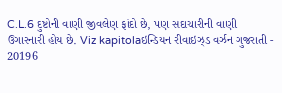C.L.6 દુષ્ટોની વાણી જીવલેણ ફાંદો છે, પણ સદાચારીની વાણી ઉગારનારી હોય છે. Viz kapitolaઇન્ડિયન રીવાઇઝ્ડ વર્ઝન ગુજરાતી - 20196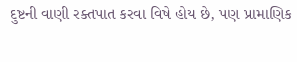દુષ્ટની વાણી રક્તપાત કરવા વિષે હોય છે, પણ પ્રામાણિક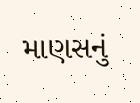માણસનું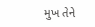મુખ તેને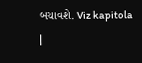બચાવશે. Viz kapitola |